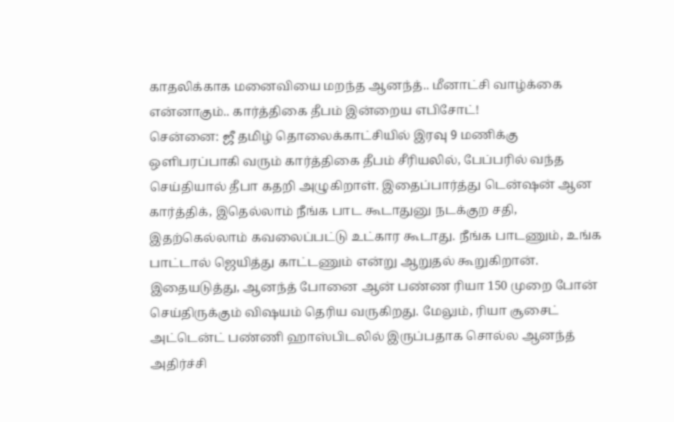காதலிக்காக மனைவியை மறந்த ஆனந்த்.. மீனாட்சி வாழ்க்கை என்னாகும்.. கார்த்திகை தீபம் இன்றைய எபிசோட்!
சென்னை: ஜீ தமிழ் தொலைக்காட்சியில் இரவு 9 மணிக்கு ஒளிபரப்பாகி வரும் கார்த்திகை தீபம் சீரியலில், பேப்பரில் வந்த செய்தியால் தீபா கதறி அழுகிறாள். இதைப்பார்த்து டென்ஷன் ஆன கார்த்திக், இதெல்லாம் நீங்க பாட கூடாதுனு நடக்குற சதி, இதற்கெல்லாம் கவலைப்பட்டு உட்கார கூடாது. நீங்க பாடணும், உங்க பாட்டால் ஜெயித்து காட்டணும் என்று ஆறுதல் கூறுகிறான்.
இதையடுத்து, ஆனந்த் போனை ஆன் பண்ண ரியா 150 முறை போன் செய்திருக்கும் விஷயம் தெரிய வருகிறது. மேலும், ரியா சூசைட் அட்டென்ட் பண்ணி ஹாஸ்பிடலில் இருப்பதாக சொல்ல ஆனந்த் அதிர்ச்சி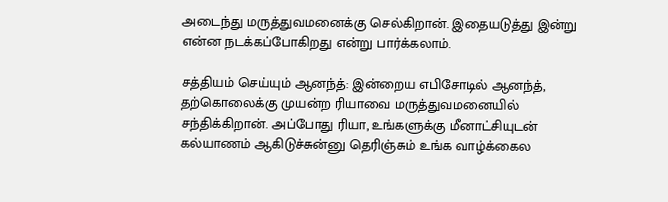அடைந்து மருத்துவமனைக்கு செல்கிறான். இதையடுத்து இன்று என்ன நடக்கப்போகிறது என்று பார்க்கலாம்.

சத்தியம் செய்யும் ஆனந்த்: இன்றைய எபிசோடில் ஆனந்த், தற்கொலைக்கு முயன்ற ரியாவை மருத்துவமனையில் சந்திக்கிறான். அப்போது ரியா, உங்களுக்கு மீனாட்சியுடன் கல்யாணம் ஆகிடுச்சுன்னு தெரிஞ்சும் உங்க வாழ்க்கைல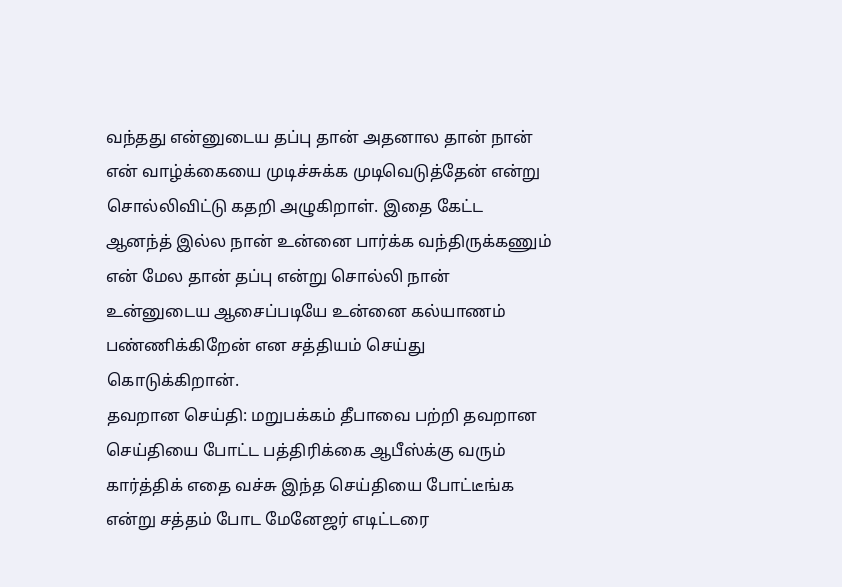வந்தது என்னுடைய தப்பு தான் அதனால தான் நான் என் வாழ்க்கையை முடிச்சுக்க முடிவெடுத்தேன் என்று சொல்லிவிட்டு கதறி அழுகிறாள். இதை கேட்ட ஆனந்த் இல்ல நான் உன்னை பார்க்க வந்திருக்கணும் என் மேல தான் தப்பு என்று சொல்லி நான் உன்னுடைய ஆசைப்படியே உன்னை கல்யாணம் பண்ணிக்கிறேன் என சத்தியம் செய்து கொடுக்கிறான்.
தவறான செய்தி: மறுபக்கம் தீபாவை பற்றி தவறான செய்தியை போட்ட பத்திரிக்கை ஆபீஸ்க்கு வரும் கார்த்திக் எதை வச்சு இந்த செய்தியை போட்டீங்க என்று சத்தம் போட மேனேஜர் எடிட்டரை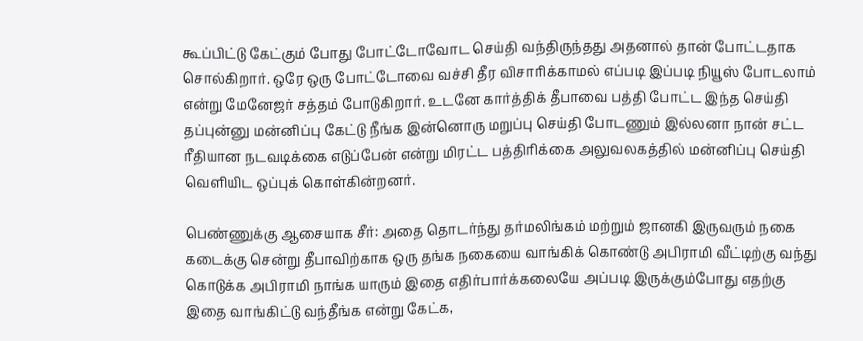கூப்பிட்டு கேட்கும் போது போட்டோவோட செய்தி வந்திருந்தது அதனால் தான் போட்டதாக சொல்கிறார். ஒரே ஒரு போட்டோவை வச்சி தீர விசாரிக்காமல் எப்படி இப்படி நியூஸ் போடலாம் என்று மேனேஜர் சத்தம் போடுகிறார். உடனே கார்த்திக் தீபாவை பத்தி போட்ட இந்த செய்தி தப்புன்னு மன்னிப்பு கேட்டு நீங்க இன்னொரு மறுப்பு செய்தி போடணும் இல்லனா நான் சட்ட ரீதியான நடவடிக்கை எடுப்பேன் என்று மிரட்ட பத்திரிக்கை அலுவலகத்தில் மன்னிப்பு செய்தி வெளியிட ஒப்புக் கொள்கின்றனர்.

பெண்ணுக்கு ஆசையாக சீர்: அதை தொடர்ந்து தர்மலிங்கம் மற்றும் ஜானகி இருவரும் நகை கடைக்கு சென்று தீபாவிற்காக ஒரு தங்க நகையை வாங்கிக் கொண்டு அபிராமி வீட்டிற்கு வந்து கொடுக்க அபிராமி நாங்க யாரும் இதை எதிர்பார்க்கலையே அப்படி இருக்கும்போது எதற்கு இதை வாங்கிட்டு வந்தீங்க என்று கேட்க,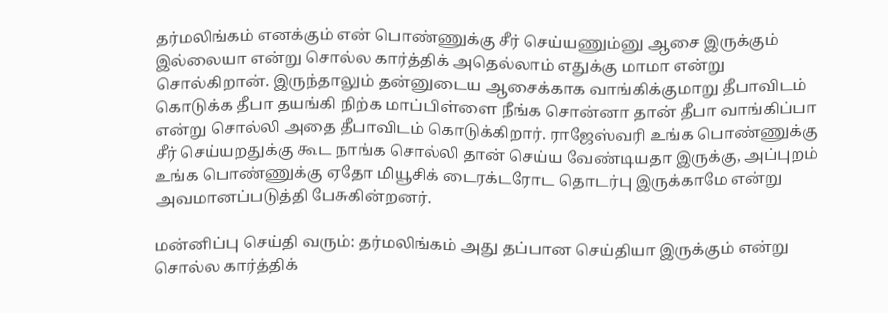தர்மலிங்கம் எனக்கும் என் பொண்ணுக்கு சீர் செய்யணும்னு ஆசை இருக்கும் இல்லையா என்று சொல்ல கார்த்திக் அதெல்லாம் எதுக்கு மாமா என்று சொல்கிறான். இருந்தாலும் தன்னுடைய ஆசைக்காக வாங்கிக்குமாறு தீபாவிடம் கொடுக்க தீபா தயங்கி நிற்க மாப்பிள்ளை நீங்க சொன்னா தான் தீபா வாங்கிப்பா என்று சொல்லி அதை தீபாவிடம் கொடுக்கிறார். ராஜேஸ்வரி உங்க பொண்ணுக்கு சீர் செய்யறதுக்கு கூட நாங்க சொல்லி தான் செய்ய வேண்டியதா இருக்கு, அப்புறம் உங்க பொண்ணுக்கு ஏதோ மியூசிக் டைரக்டரோட தொடர்பு இருக்காமே என்று அவமானப்படுத்தி பேசுகின்றனர்.

மன்னிப்பு செய்தி வரும்: தர்மலிங்கம் அது தப்பான செய்தியா இருக்கும் என்று சொல்ல கார்த்திக்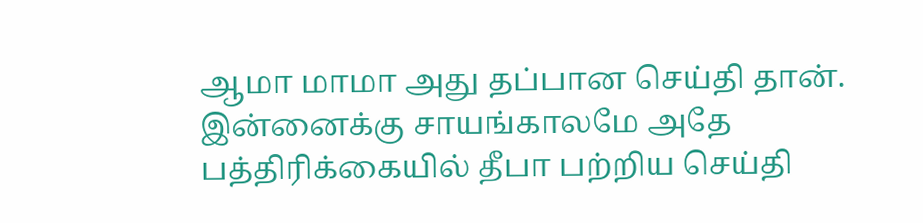ஆமா மாமா அது தப்பான செய்தி தான். இன்னைக்கு சாயங்காலமே அதே பத்திரிக்கையில் தீபா பற்றிய செய்தி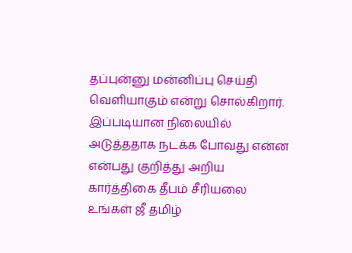தப்புன்னு மன்னிப்பு செய்தி வெளியாகும் என்று சொல்கிறார். இப்படியான நிலையில் அடுத்ததாக நடக்க போவது என்ன என்பது குறித்து அறிய கார்த்திகை தீபம் சீரியலை உங்கள் ஜீ தமிழ்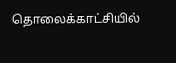தொலைக்காட்சியில்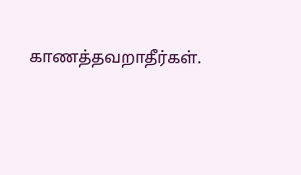காணத்தவறாதீர்கள்.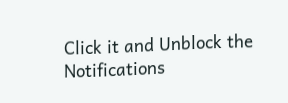Click it and Unblock the Notifications